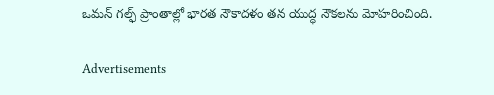ఒమన్ గల్ఫ్ ప్రాంతాల్లో భారత నౌకాదళం తన యుద్ధ నౌకలను మోహరించింది.

Advertisements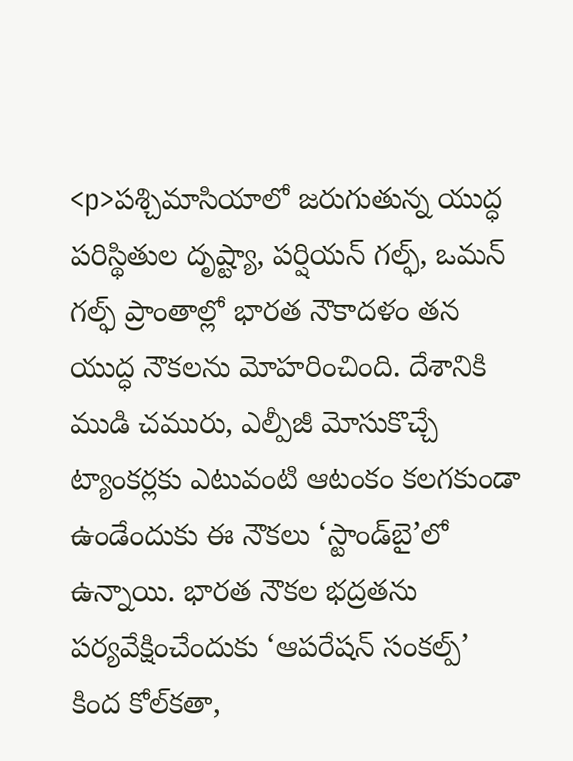<p>పశ్చిమాసియాలో జరుగుతున్న యుద్ధ పరిస్థితుల దృష్ట్యా, పర్షియన్ గల్ఫ్, ఒమన్ గల్ఫ్ ప్రాంతాల్లో భారత నౌకాదళం తన యుద్ధ నౌకలను మోహరించింది. దేశానికి ముడి చమురు, ఎల్పీజీ మోసుకొచ్చే ట్యాంకర్లకు ఎటువంటి ఆటంకం కలగకుండా ఉండేందుకు ఈ నౌకలు ‘స్టాండ్‌బై’లో ఉన్నాయి. భారత నౌకల భద్రతను పర్యవేక్షించేందుకు ‘ఆపరేషన్ సంకల్ప్’ కింద కోల్‌కతా,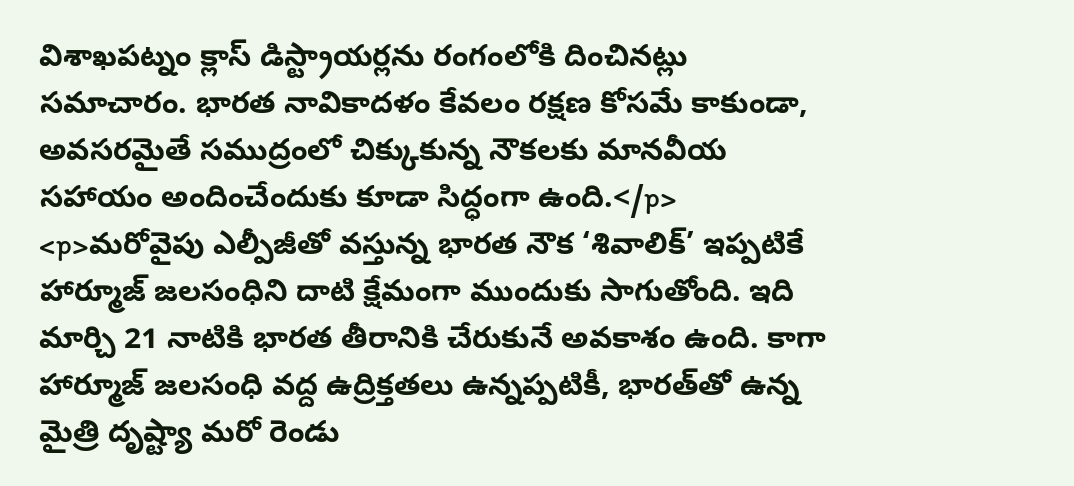విశాఖపట్నం క్లాస్ డిస్ట్రాయర్లను రంగంలోకి దించినట్లు సమాచారం. భారత నావికాదళం కేవలం రక్షణ కోసమే కాకుండా, అవసరమైతే సముద్రంలో చిక్కుకున్న నౌకలకు మానవీయ సహాయం అందించేందుకు కూడా సిద్ధంగా ఉంది.</p>
<p>మరోవైపు ఎల్పీజీతో వస్తున్న భారత నౌక ‘శివాలిక్’ ఇప్పటికే హార్మూజ్ జలసంధిని దాటి క్షేమంగా ముందుకు సాగుతోంది. ఇది మార్చి 21 నాటికి భారత తీరానికి చేరుకునే అవకాశం ఉంది. కాగా హార్మూజ్ జలసంధి వద్ద ఉద్రిక్తతలు ఉన్నప్పటికీ, భారత్‌తో ఉన్న మైత్రి దృష్ట్యా మరో రెండు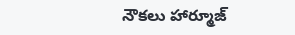నౌకలు హార్మూజ్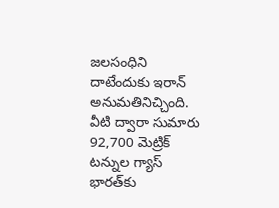జలసంధిని దాటేందుకు ఇరాన్ అనుమతినిచ్చింది. వీటి ద్వారా సుమారు 92,700 మెట్రిక్ టన్నుల గ్యాస్ భారత్‌కు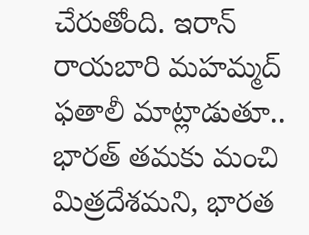చేరుతోంది. ఇరాన్ రాయబారి మహమ్మద్ ఫతాలీ మాట్లాడుతూ.. భారత్ తమకు మంచి మిత్రదేశమని, భారత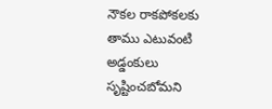నౌకల రాకపోకలకు తాము ఎటువంటి అడ్డంకులు సృష్టించబోమని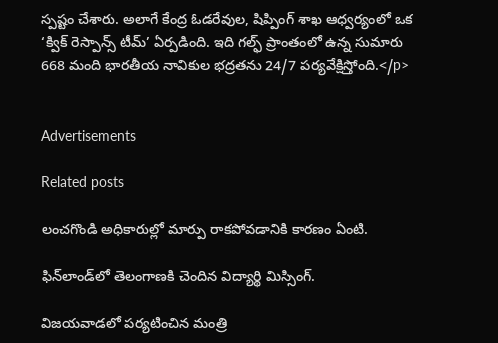స్పష్టం చేశారు. అలాగే కేంద్ర ఓడరేవుల, షిప్పింగ్ శాఖ ఆధ్వర్యంలో ఒక ‘క్విక్ రెస్పాన్స్ టీమ్’ ఏర్పడింది. ఇది గల్ఫ్ ప్రాంతంలో ఉన్న సుమారు 668 మంది భారతీయ నావికుల భద్రతను 24/7 పర్యవేక్షిస్తోంది.</p>


Advertisements

Related posts

లంచగొండి అధికారుల్లో మార్పు రాకపోవడానికి కారణం ఏంటి.

ఫిన్‌లాండ్‌లో తెలంగాణకి చెందిన విద్యార్థి మిస్సింగ్.

విజయవాడలో పర్యటించిన మంత్రి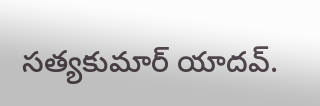సత్యకుమార్ యాదవ్.